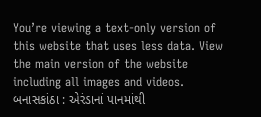You’re viewing a text-only version of this website that uses less data. View the main version of the website including all images and videos.
બનાસકાંઠા : એરંડાનાં પાનમાંથી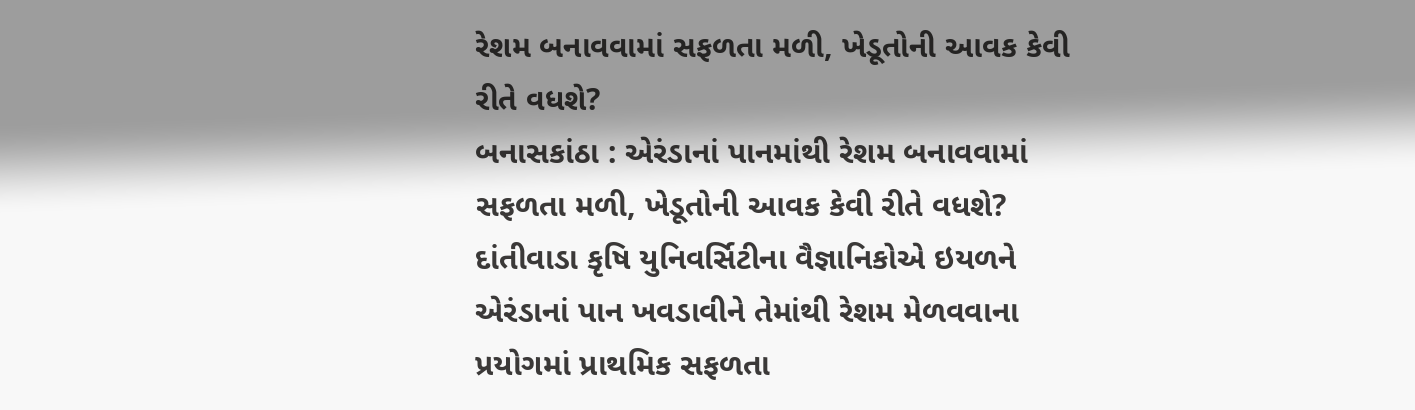રેશમ બનાવવામાં સફળતા મળી, ખેડૂતોની આવક કેવી રીતે વધશે?
બનાસકાંઠા : એરંડાનાં પાનમાંથી રેશમ બનાવવામાં સફળતા મળી, ખેડૂતોની આવક કેવી રીતે વધશે?
દાંતીવાડા કૃષિ યુનિવર્સિટીના વૈજ્ઞાનિકોએ ઇયળને એરંડાનાં પાન ખવડાવીને તેમાંથી રેશમ મેળવવાના પ્રયોગમાં પ્રાથમિક સફળતા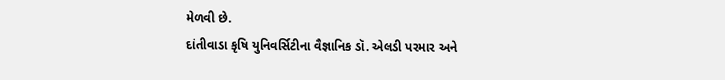મેળવી છે.
દાંતીવાડા કૃષિ યુનિવર્સિટીના વૈજ્ઞાનિક ડૉ. એલડી પરમાર અને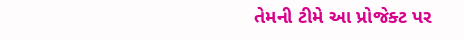તેમની ટીમે આ પ્રોજેક્ટ પર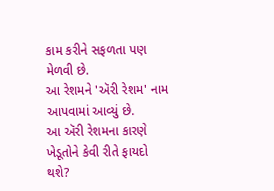કામ કરીને સફળતા પણ મેળવી છે.
આ રેશમને 'ઍરી રેશમ' નામ આપવામાં આવ્યું છે.
આ ઍરી રેશમના કારણે ખેડૂતોને કેવી રીતે ફાયદો થશે?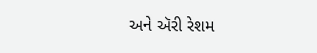અને ઍરી રેશમ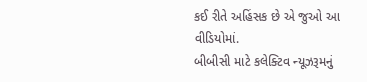કઈ રીતે અહિંસક છે એ જુઓ આ વીડિયોમાં.
બીબીસી માટે કલેક્ટિવ ન્યૂઝરૂમનું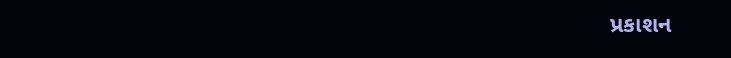પ્રકાશન